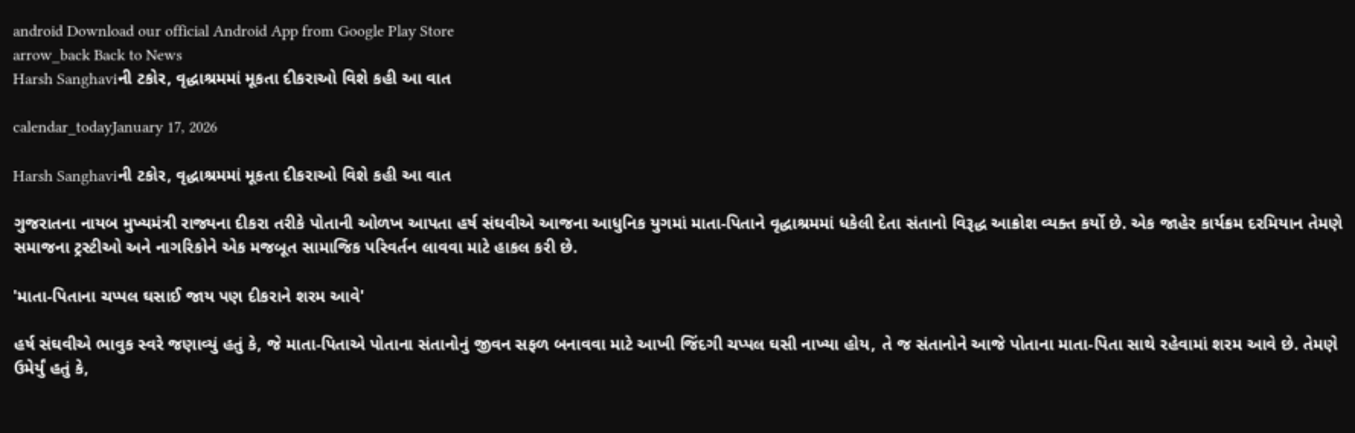android Download our official Android App from Google Play Store
arrow_back Back to News
Harsh Sanghaviની ટકોર, વૃદ્ધાશ્રમમાં મૂકતા દીકરાઓ વિશે કહી આ વાત

calendar_todayJanuary 17, 2026

Harsh Sanghaviની ટકોર, વૃદ્ધાશ્રમમાં મૂકતા દીકરાઓ વિશે કહી આ વાત

ગુજરાતના નાયબ મુખ્યમંત્રી રાજ્યના દીકરા તરીકે પોતાની ઓળખ આપતા હર્ષ સંઘવીએ આજના આધુનિક યુગમાં માતા-પિતાને વૃદ્ધાશ્રમમાં ધકેલી દેતા સંતાનો વિરૂદ્ધ આક્રોશ વ્યક્ત કર્યો છે. એક જાહેર કાર્યક્રમ દરમિયાન તેમણે સમાજના ટ્રસ્ટીઓ અને નાગરિકોને એક મજબૂત સામાજિક પરિવર્તન લાવવા માટે હાકલ કરી છે.

'માતા-પિતાના ચપ્પલ ઘસાઈ જાય પણ દીકરાને શરમ આવે'

હર્ષ સંઘવીએ ભાવુક સ્વરે જણાવ્યું હતું કે, જે માતા-પિતાએ પોતાના સંતાનોનું જીવન સફળ બનાવવા માટે આખી જિંદગી ચપ્પલ ઘસી નાખ્યા હોય, તે જ સંતાનોને આજે પોતાના માતા-પિતા સાથે રહેવામાં શરમ આવે છે. તેમણે ઉમેર્યું હતું કે,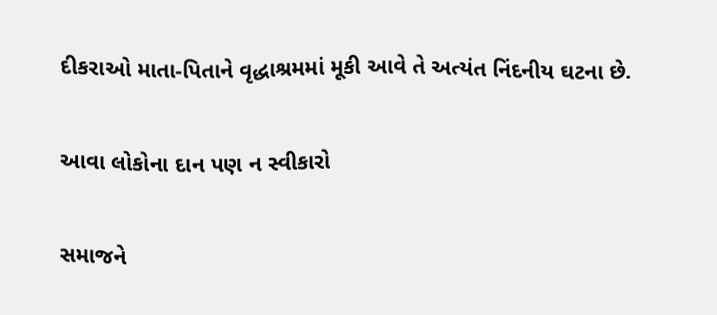દીકરાઓ માતા-પિતાને વૃદ્ધાશ્રમમાં મૂકી આવે તે અત્યંત નિંદનીય ઘટના છે.

આવા લોકોના દાન પણ ન સ્વીકારો

સમાજને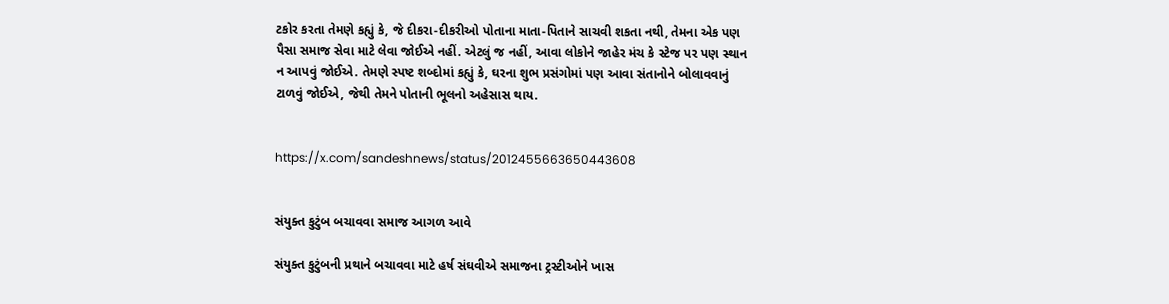ટકોર કરતા તેમણે કહ્યું કે, જે દીકરા-દીકરીઓ પોતાના માતા-પિતાને સાચવી શકતા નથી, તેમના એક પણ પૈસા સમાજ સેવા માટે લેવા જોઈએ નહીં. એટલું જ નહીં, આવા લોકોને જાહેર મંચ કે સ્ટેજ પર પણ સ્થાન ન આપવું જોઈએ. તેમણે સ્પષ્ટ શબ્દોમાં કહ્યું કે, ઘરના શુભ પ્રસંગોમાં પણ આવા સંતાનોને બોલાવવાનું ટાળવું જોઈએ, જેથી તેમને પોતાની ભૂલનો અહેસાસ થાય.


https://x.com/sandeshnews/status/2012455663650443608


સંયુક્ત કુટુંબ બચાવવા સમાજ આગળ આવે

સંયુક્ત કુટુંબની પ્રથાને બચાવવા માટે હર્ષ સંઘવીએ સમાજના ટ્રસ્ટીઓને ખાસ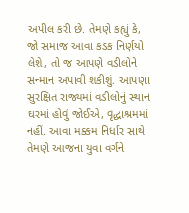અપીલ કરી છે. તેમણે કહ્યું કે, જો સમાજ આવા કડક નિર્ણયો લેશે, તો જ આપણે વડીલોને સન્માન અપાવી શકીશું. આપણા સુરક્ષિત રાજ્યમાં વડીલોનું સ્થાન ઘરમાં હોવું જોઈએ, વૃદ્ધાશ્રમમાં નહીં. આવા મક્કમ નિર્ધાર સાથે તેમણે આજના યુવા વર્ગને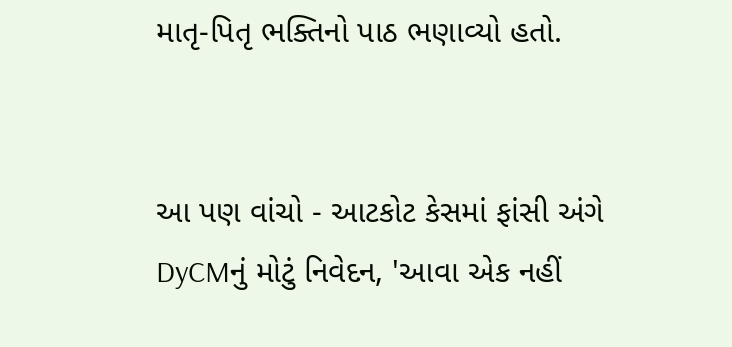માતૃ-પિતૃ ભક્તિનો પાઠ ભણાવ્યો હતો.


આ પણ વાંચો - આટકોટ કેસમાં ફાંસી અંગે DyCMનું મોટું નિવેદન, 'આવા એક નહીં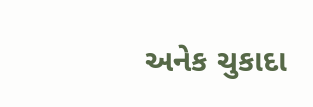અનેક ચુકાદા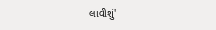લાવીશું'